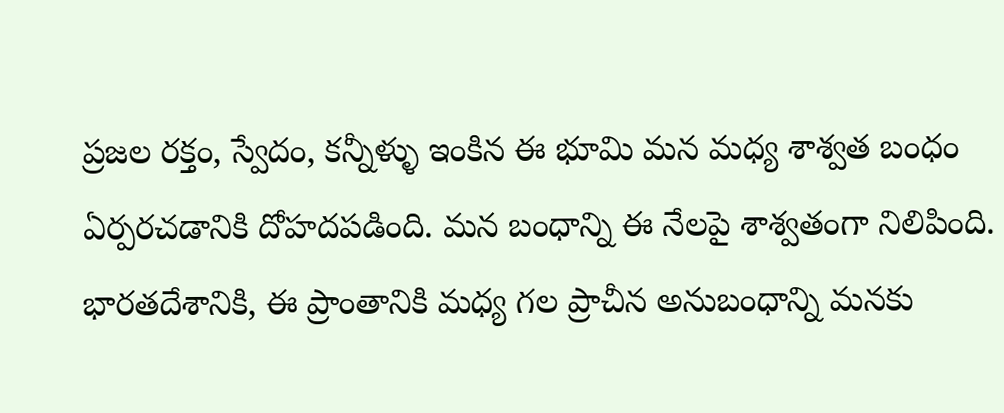ప్ర‌జ‌ల ర‌క్తం, స్వేదం, క‌న్నీళ్ళు ఇంకిన ఈ భూమి మ‌న మ‌ధ్య శాశ్వ‌త బంధం ఏర్ప‌ర‌చ‌డానికి దోహ‌ద‌ప‌డింది. మ‌న బంధాన్ని ఈ నేల‌పై శాశ్వ‌తంగా నిలిపింది. భార‌తదేశానికి, ఈ ప్రాంతానికి మ‌ధ్య గ‌ల ప్రాచీన అనుబంధాన్ని మ‌న‌కు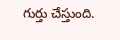గుర్తు చేస్తుంది.